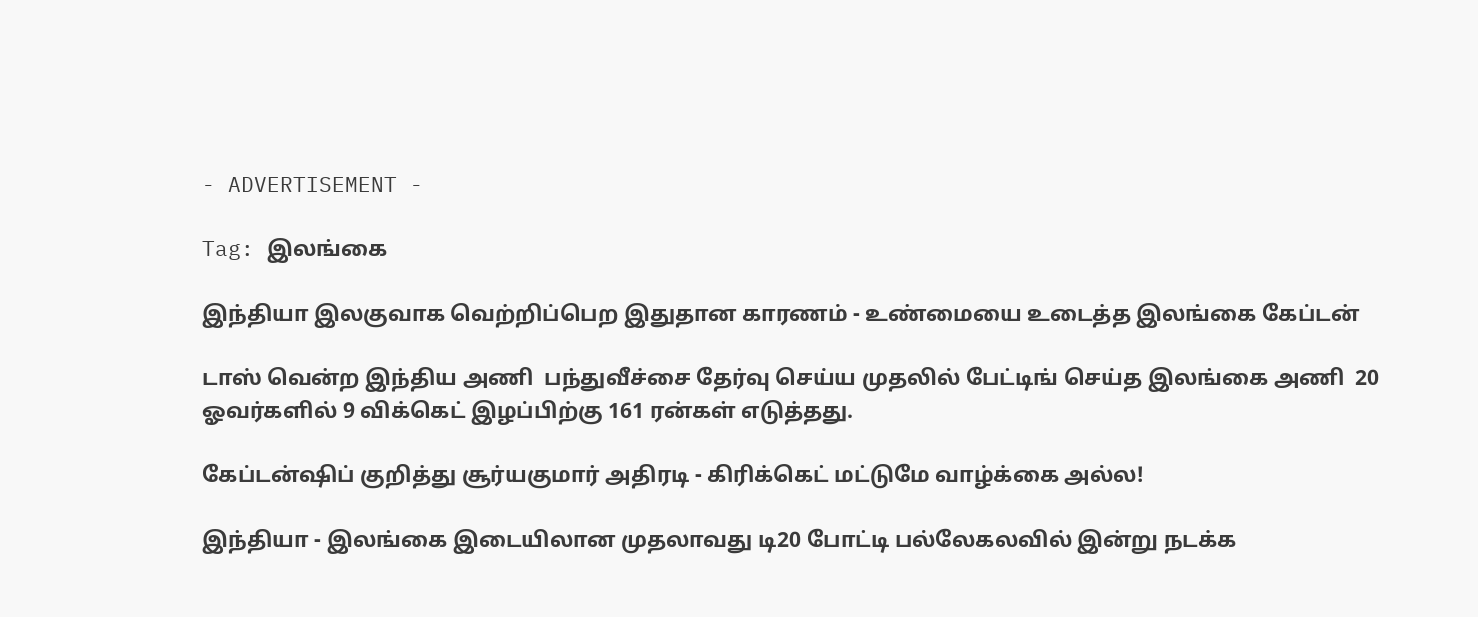- ADVERTISEMENT -

Tag: இலங்கை

இந்தியா இலகுவாக வெற்றிப்பெற இதுதான காரணம் - உண்மையை உடைத்த இலங்கை கேப்டன்

டாஸ் வென்ற இந்திய அணி  பந்துவீச்சை தேர்வு செய்ய முதலில் பேட்டிங் செய்த இலங்கை அணி  20 ஓவர்களில் 9 விக்கெட் இழப்பிற்கு 161 ரன்கள் எடுத்தது.

கேப்டன்ஷிப் குறித்து சூர்யகுமார் அதிரடி - கிரிக்கெட் மட்டுமே வாழ்க்கை அல்ல!

இந்தியா - இலங்கை இடையிலான முதலாவது டி20 போட்டி பல்லேகலவில் இன்று நடக்க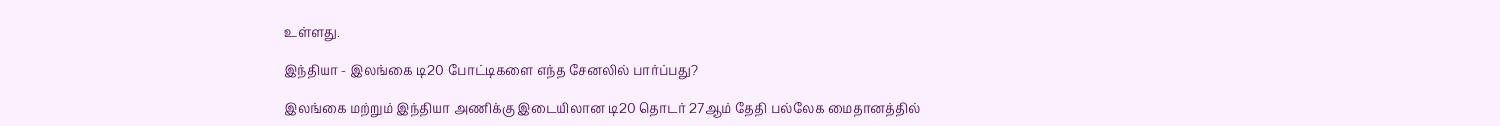உள்ளது.

இந்தியா - இலங்கை டி20 போட்டிகளை எந்த சேனலில் பார்ப்பது?

இலங்கை மற்றும் இந்தியா அணிக்கு இடையிலான டி20 தொடர் 27ஆம் தேதி பல்லேக மைதானத்தில்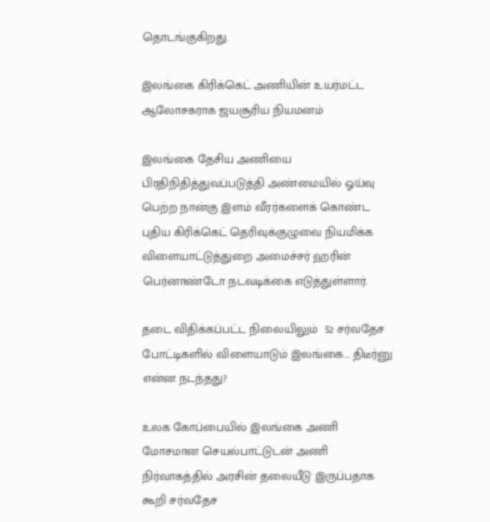தொடங்குகிறது.

இலங்கை கிரிக்கெட் அணியின் உயர்மட்ட ஆலோசகராக ஜயசூரிய நியமனம்

இலங்கை தேசிய அணியை பிரதிநிதித்துவப்படுத்தி அண்மையில் ஓய்வு பெற்ற நான்கு இளம் வீரர்களைக் கொண்ட புதிய கிரிக்கெட் தெரிவுக்குழுவை நியமிக்க விளையாட்டுத்துறை அமைச்சர் ஹரின் பெர்னாண்டோ நடவடிக்கை எடுத்துள்ளார்.

தடை விதிக்கப்பட்ட நிலையிலும்  52 சர்வதேச போட்டிகளில் விளையாடும் இலங்கை... திடீர்னு என்ன நடந்தது?

உலக கோப்பையில் இலங்கை அணி மோசமான செயல்பாட்டுடன் அணி நிர்வாகத்தில் அரசின் தலையீடு இருப்பதாக கூறி சர்வதேச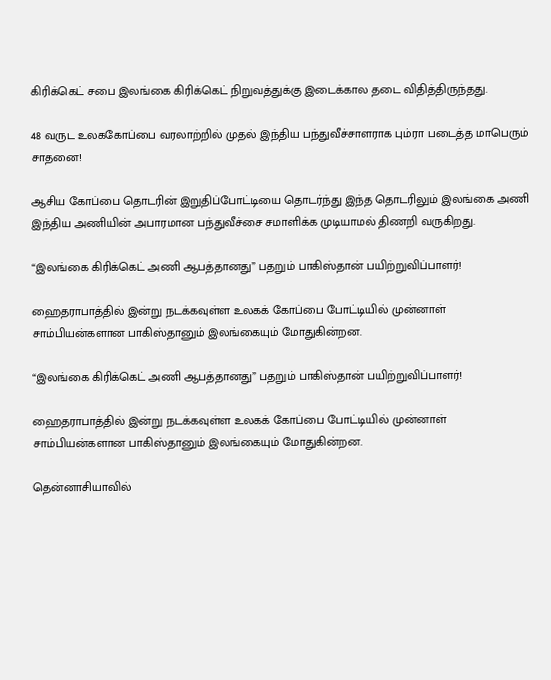கிரிக்கெட் சபை இலங்கை கிரிக்கெட் நிறுவத்துக்கு இடைக்கால தடை விதித்திருந்தது.

48 வருட உலககோப்பை வரலாற்றில் முதல் இந்திய பந்துவீச்சாளராக பும்ரா படைத்த மாபெரும் சாதனை!

ஆசிய கோப்பை தொடரின் இறுதிப்போட்டியை தொடர்ந்து இந்த தொடரிலும் இலங்கை அணி இந்திய அணியின் அபாரமான பந்துவீச்சை சமாளிக்க முடியாமல் திணறி வருகிறது.

“இலங்கை கிரிக்கெட் அணி ஆபத்தானது” பதறும் பாகிஸ்தான் பயிற்றுவிப்பாளர்!

ஹைதராபாத்தில் இன்று நடக்கவுள்ள உலகக் கோப்பை போட்டியில் முன்னாள் சாம்பியன்களான பாகிஸ்தானும் இலங்கையும் மோதுகின்றன.

“இலங்கை கிரிக்கெட் அணி ஆபத்தானது” பதறும் பாகிஸ்தான் பயிற்றுவிப்பாளர்!

ஹைதராபாத்தில் இன்று நடக்கவுள்ள உலகக் கோப்பை போட்டியில் முன்னாள் சாம்பியன்களான பாகிஸ்தானும் இலங்கையும் மோதுகின்றன.

தென்னாசியாவில்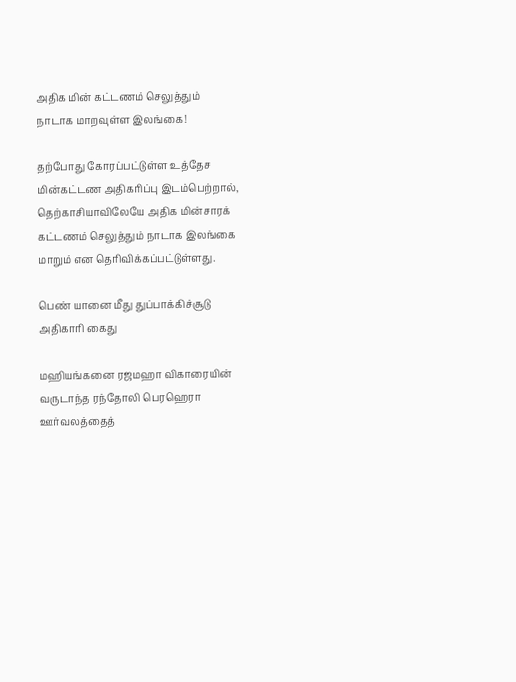அதிக மின் கட்டணம் செலுத்தும் நாடாக மாறவுள்ள இலங்கை!

தற்போது கோரப்பட்டுள்ள உத்தேச மின்கட்டண அதிகரிப்பு இடம்பெற்றால், தெற்காசியாவிலேயே அதிக மின்சாரக் கட்டணம் செலுத்தும் நாடாக இலங்கை மாறும் என தெரிவிக்கப்பட்டுள்ளது.

பெண் யானை மீது துப்பாக்கிச்சூடு அதிகாரி கைது

மஹியங்கனை ரஜமஹா விகாரையின் வருடாந்த ரந்தோலி பெரஹெரா ஊர்வலத்தைத்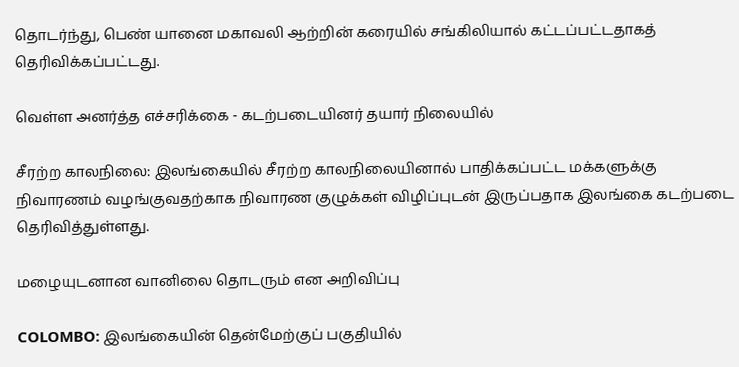தொடர்ந்து, பெண் யானை மகாவலி ஆற்றின் கரையில் சங்கிலியால் கட்டப்பட்டதாகத் தெரிவிக்கப்பட்டது.

வெள்ள அனர்த்த எச்சரிக்கை - கடற்படையினர் தயார் நிலையில்

சீரற்ற காலநிலை: இலங்கையில் சீரற்ற காலநிலையினால் பாதிக்கப்பட்ட மக்களுக்கு நிவாரணம் வழங்குவதற்காக நிவாரண குழுக்கள் விழிப்புடன் இருப்பதாக இலங்கை கடற்படை தெரிவித்துள்ளது.

மழையுடனான வானிலை தொடரும் என அறிவிப்பு

COLOMBO: இலங்கையின் தென்மேற்குப் பகுதியில்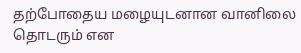தற்போதைய மழையுடனான வானிலை தொடரும் என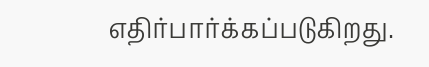எதிர்பார்க்கப்படுகிறது.